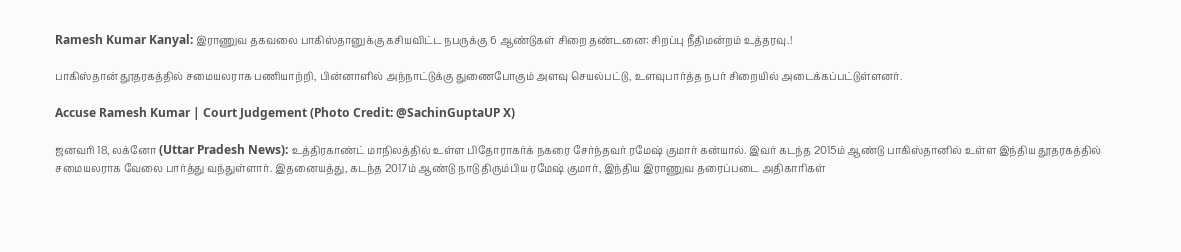Ramesh Kumar Kanyal: இராணுவ தகவலை பாகிஸ்தானுக்கு கசியவிட்ட நபருக்கு 6 ஆண்டுகள் சிறை தண்டனை: சிறப்பு நீதிமன்றம் உத்தரவு.!

பாகிஸ்தான் தூதரகத்தில் சமையலராக பணியாற்றி, பின்னாளில் அந்நாட்டுக்கு துணைபோகும் அளவு செயல்பட்டு, உளவுபார்த்த நபர் சிறையில் அடைக்கப்பட்டுள்ளனர்.

Accuse Ramesh Kumar | Court Judgement (Photo Credit: @SachinGuptaUP X)

ஜனவரி 18, லக்னோ (Uttar Pradesh News): உத்திரகாண்ட் மாநிலத்தில் உள்ள பிதோராகர்க் நகரை சேர்ந்தவர் ரமேஷ் குமார் கன்யால். இவர் கடந்த 2015ம் ஆண்டு பாகிஸ்தானில் உள்ள இந்திய தூதரகத்தில் சமையலராக வேலை பார்த்து வந்துள்ளார். இதனையத்து, கடந்த 2017ம் ஆண்டு நாடு திரும்பிய ரமேஷ் குமார், இந்திய இராணுவ தரைப்படை அதிகாரிகள்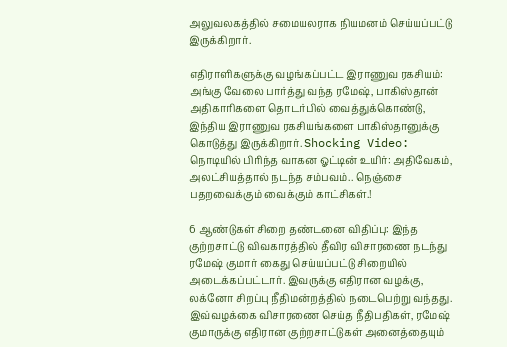அலுவலகத்தில் சமையலராக நியமனம் செய்யப்பட்டு இருக்கிறார்.

எதிராளிகளுக்கு வழங்கப்பட்ட இராணுவ ரகசியம்: அங்கு வேலை பார்த்து வந்த ரமேஷ், பாகிஸ்தான் அதிகாரிகளை தொடர்பில் வைத்துக்கொண்டு, இந்திய இராணுவ ரகசியங்களை பாகிஸ்தானுக்கு கொடுத்து இருக்கிறார். Shocking Video: நொடியில் பிரிந்த வாகன ஓட்டின் உயிர்: அதிவேகம், அலட்சியத்தால் நடந்த சம்பவம்.. நெஞ்சை பதறவைக்கும் வைக்கும் காட்சிகள்.!

6 ஆண்டுகள் சிறை தண்டனை விதிப்பு: இந்த குற்றசாட்டு விவகாரத்தில் தீவிர விசாரணை நடந்து ரமேஷ் குமார் கைது செய்யப்பட்டு சிறையில் அடைக்கப்பட்டார். இவருக்கு எதிரான வழக்கு, லக்னோ சிறப்பு நீதிமன்றத்தில் நடைபெற்று வந்தது. இவ்வழக்கை விசாரணை செய்த நீதிபதிகள், ரமேஷ் குமாருக்கு எதிரான குற்றசாட்டுகள் அனைத்தையும்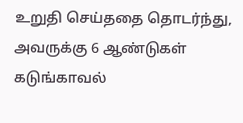உறுதி செய்ததை தொடர்ந்து, அவருக்கு 6 ஆண்டுகள் கடுங்காவல்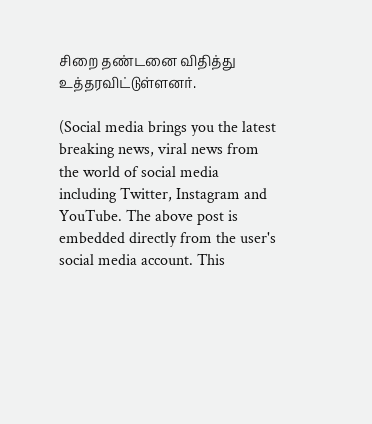சிறை தண்டனை விதித்து உத்தரவிட்டுள்ளனர்.

(Social media brings you the latest breaking news, viral news from the world of social media including Twitter, Instagram and YouTube. The above post is embedded directly from the user's social media account. This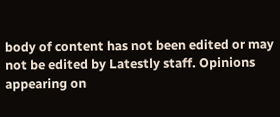body of content has not been edited or may not be edited by Latestly staff. Opinions appearing on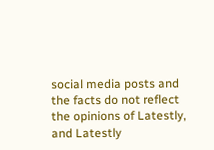social media posts and the facts do not reflect the opinions of Latestly, and Latestly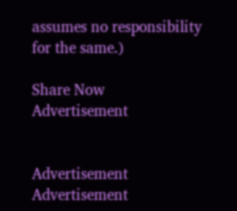assumes no responsibility for the same.)

Share Now
Advertisement


Advertisement
Advertisement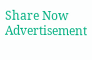Share Now
Advertisement